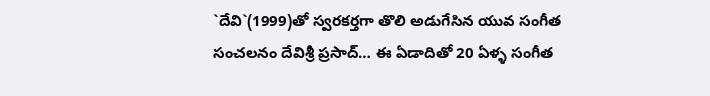`దేవి`(1999)తో స్వరకర్తగా తొలి అడుగేసిన యువ సంగీత సంచలనం దేవిశ్రీ ప్రసాద్… ఈ ఏడాదితో 20 ఏళ్ళ సంగీత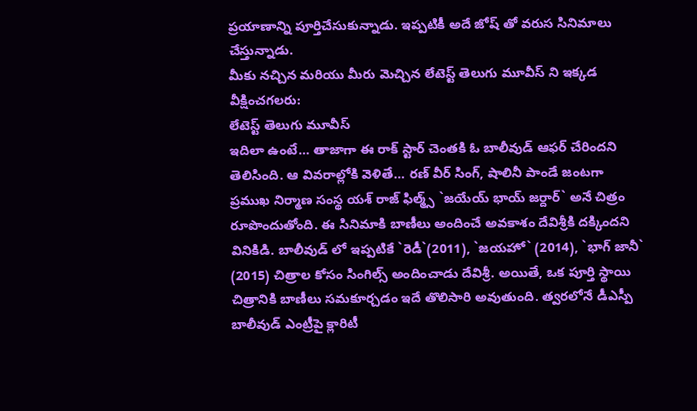ప్రయాణాన్ని పూర్తిచేసుకున్నాడు. ఇప్పటికీ అదే జోష్ తో వరుస సినిమాలు చేస్తున్నాడు.
మీకు నచ్చిన మరియు మీరు మెచ్చిన లేటెస్ట్ తెలుగు మూవీస్ ని ఇక్కడ వీక్షించగలరు:
లేటెస్ట్ తెలుగు మూవీస్
ఇదిలా ఉంటే… తాజాగా ఈ రాక్ స్టార్ చెంతకి ఓ బాలీవుడ్ ఆఫర్ చేరిందని తెలిసింది. ఆ వివరాల్లోకి వెళితే… రణ్ వీర్ సింగ్, షాలినీ పాండే జంటగా ప్రముఖ నిర్మాణ సంస్థ యశ్ రాజ్ ఫిల్మ్స్ `జయేయ్ భాయ్ జర్దార్` అనే చిత్రం రూపొందుతోంది. ఈ సినిమాకి బాణీలు అందించే అవకాశం దేవిశ్రీకి దక్కిందని వినికిడి. బాలీవుడ్ లో ఇప్పటికే `రెడీ`(2011), `జయహో` (2014), `భాగ్ జానీ` (2015) చిత్రాల కోసం సింగిల్స్ అందించాడు దేవిశ్రీ. అయితే, ఒక పూర్తి స్థాయి చిత్రానికి బాణీలు సమకూర్చడం ఇదే తొలిసారి అవుతుంది. త్వరలోనే డీఎస్పీ బాలీవుడ్ ఎంట్రీపై క్లారిటీ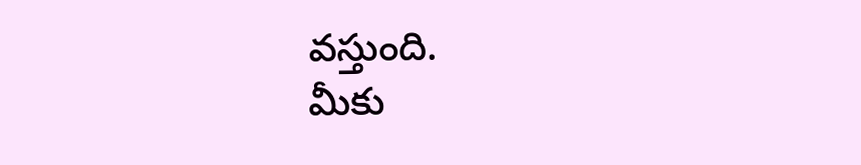వస్తుంది.
మీకు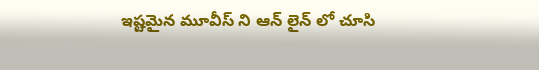ఇష్టమైన మూవీస్ ని ఆన్ లైన్ లో చూసి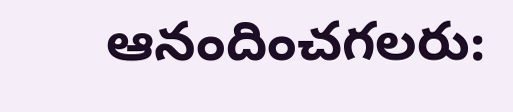ఆనందించగలరు: